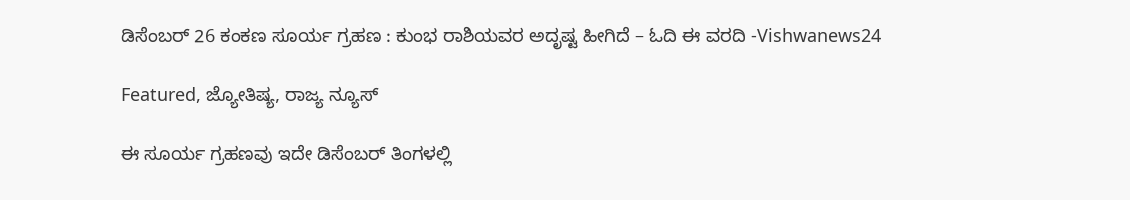ಡಿಸೆಂಬರ್ 26 ಕಂಕಣ ಸೂರ್ಯ ಗ್ರಹಣ : ಕುಂಭ ರಾಶಿಯವರ ಅದೃಷ್ಟ ಹೀಗಿದೆ – ಓದಿ ಈ ವರದಿ -Vishwanews24

Featured, ಜ್ಯೋತಿಷ್ಯ, ರಾಜ್ಯ ನ್ಯೂಸ್

ಈ ಸೂರ್ಯ ಗ್ರಹಣವು ಇದೇ ಡಿಸೆಂಬರ್ ತಿಂಗಳಲ್ಲಿ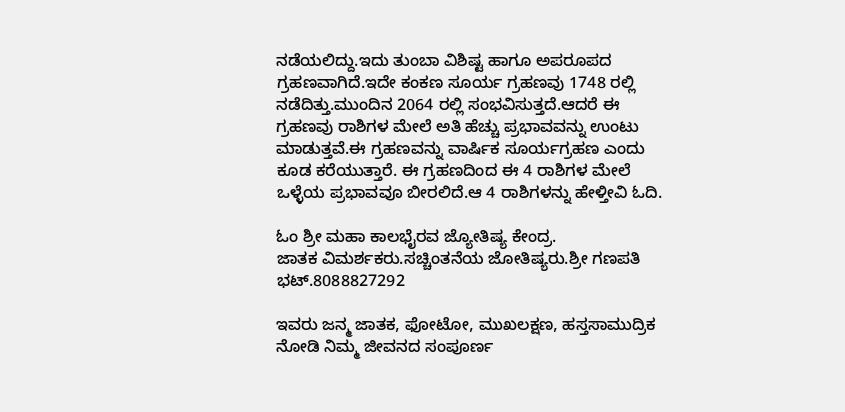ನಡೆಯಲಿದ್ದು.ಇದು ತುಂಬಾ ವಿಶಿಷ್ಟ ಹಾಗೂ ಅಪರೂಪದ ಗ್ರಹಣವಾಗಿದೆ.ಇದೇ ಕಂಕಣ ಸೂರ್ಯ ಗ್ರಹಣವು 1748 ರಲ್ಲಿ ನಡೆದಿತ್ತು.ಮುಂದಿನ 2064 ರಲ್ಲಿ ಸಂಭವಿಸುತ್ತದೆ.ಆದರೆ ಈ ಗ್ರಹಣವು ರಾಶಿಗಳ ಮೇಲೆ ಅತಿ ಹೆಚ್ಚು ಪ್ರಭಾವವನ್ನು ಉಂಟು ಮಾಡುತ್ತವೆ.ಈ ಗ್ರಹಣವನ್ನು ವಾರ್ಷಿಕ ಸೂರ್ಯಗ್ರಹಣ ಎಂದು ಕೂಡ ಕರೆಯುತ್ತಾರೆ. ಈ ಗ್ರಹಣದಿಂದ ಈ 4 ರಾಶಿಗಳ ಮೇಲೆ ಒಳ್ಳೆಯ ಪ್ರಭಾವವೂ ಬೀರಲಿದೆ.ಆ 4 ರಾಶಿಗಳನ್ನು ಹೇಳ್ತೀವಿ ಓದಿ.

ಓಂ ಶ್ರೀ ಮಹಾ ಕಾಲಭೈರವ ಜ್ಯೋತಿಷ್ಯ ಕೇಂದ್ರ.
ಜಾತಕ ವಿಮರ್ಶಕರು.ಸಚ್ಚಿಂತನೆಯ ಜೋತಿಷ್ಯರು.ಶ್ರೀ ಗಣಪತಿ ಭಟ್.8088827292

ಇವರು ಜನ್ಮ ಜಾತಕ, ಫೋಟೋ, ಮುಖಲಕ್ಷಣ, ಹಸ್ತಸಾಮುದ್ರಿಕ ನೋಡಿ ನಿಮ್ಮ ಜೀವನದ ಸಂಪೂರ್ಣ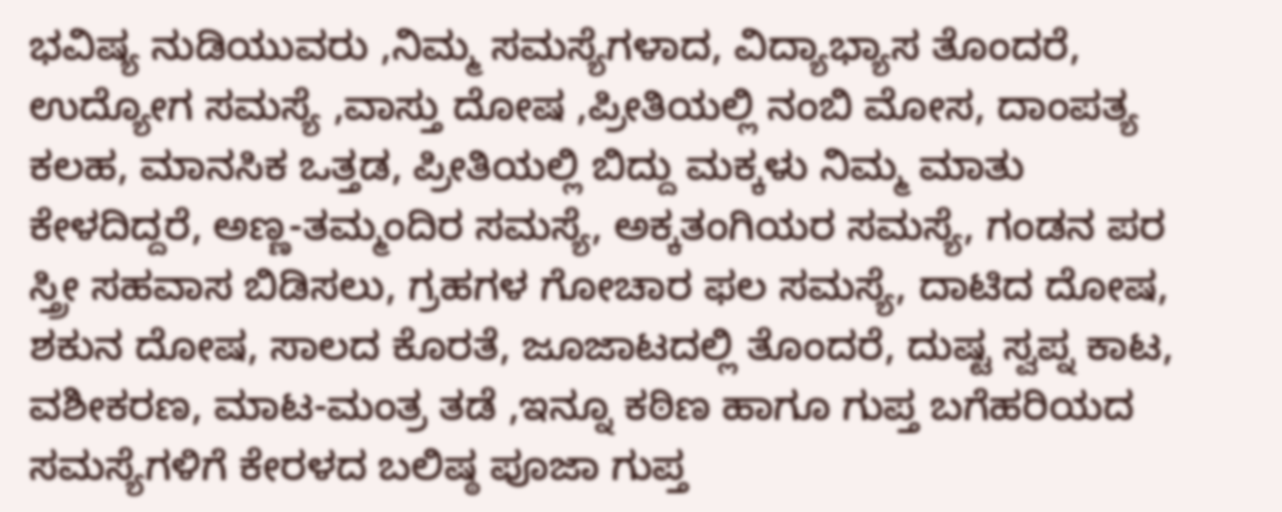ಭವಿಷ್ಯ ನುಡಿಯುವರು ,ನಿಮ್ಮ ಸಮಸ್ಯೆಗಳಾದ, ವಿದ್ಯಾಭ್ಯಾಸ ತೊಂದರೆ, ಉದ್ಯೋಗ ಸಮಸ್ಯೆ ,ವಾಸ್ತು ದೋಷ ,ಪ್ರೀತಿಯಲ್ಲಿ ನಂಬಿ ಮೋಸ, ದಾಂಪತ್ಯ ಕಲಹ, ಮಾನಸಿಕ ಒತ್ತಡ, ಪ್ರೀತಿಯಲ್ಲಿ ಬಿದ್ದು ಮಕ್ಕಳು ನಿಮ್ಮ ಮಾತು ಕೇಳದಿದ್ದರೆ, ಅಣ್ಣ-ತಮ್ಮಂದಿರ ಸಮಸ್ಯೆ, ಅಕ್ಕತಂಗಿಯರ ಸಮಸ್ಯೆ, ಗಂಡನ ಪರ ಸ್ತ್ರೀ ಸಹವಾಸ ಬಿಡಿಸಲು, ಗ್ರಹಗಳ ಗೋಚಾರ ಫಲ ಸಮಸ್ಯೆ, ದಾಟಿದ ದೋಷ, ಶಕುನ ದೋಷ, ಸಾಲದ ಕೊರತೆ, ಜೂಜಾಟದಲ್ಲಿ ತೊಂದರೆ, ದುಷ್ಟ ಸ್ವಪ್ನ ಕಾಟ, ವಶೀಕರಣ, ಮಾಟ-ಮಂತ್ರ ತಡೆ ,ಇನ್ನೂ ಕಠಿಣ ಹಾಗೂ ಗುಪ್ತ ಬಗೆಹರಿಯದ ಸಮಸ್ಯೆಗಳಿಗೆ ಕೇರಳದ ಬಲಿಷ್ಠ ಪೂಜಾ ಗುಪ್ತ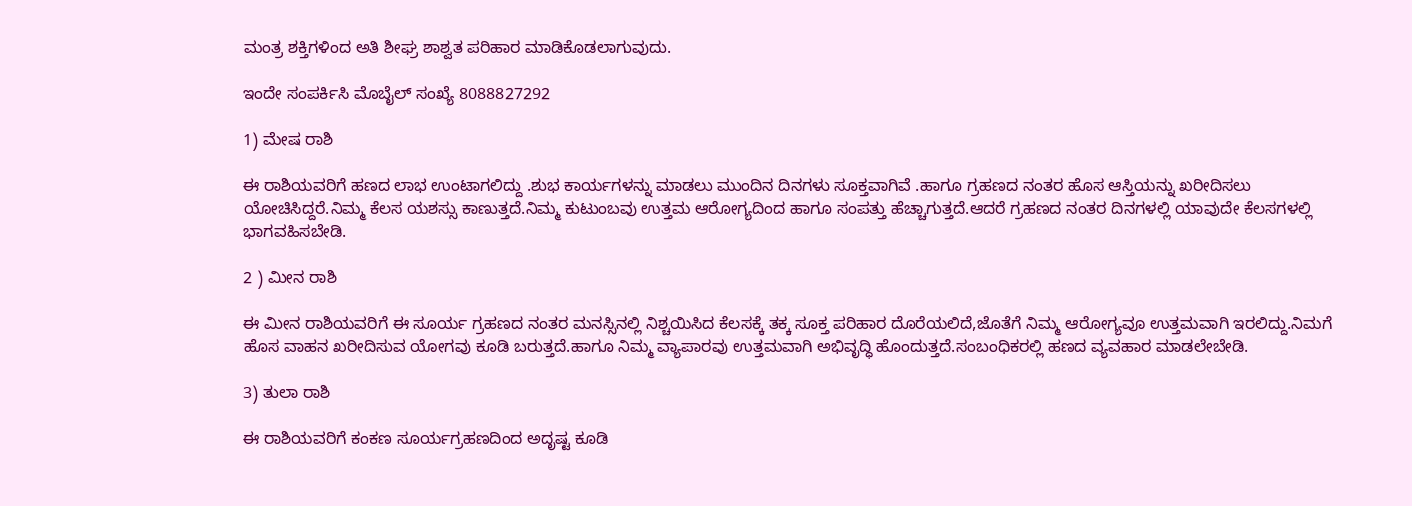ಮಂತ್ರ ಶಕ್ತಿಗಳಿಂದ ಅತಿ ಶೀಘ್ರ ಶಾಶ್ವತ ಪರಿಹಾರ ಮಾಡಿಕೊಡಲಾಗುವುದು.

ಇಂದೇ ಸಂಪರ್ಕಿಸಿ ಮೊಬೈಲ್ ಸಂಖ್ಯೆ 8088827292

1) ಮೇಷ ರಾಶಿ

ಈ ರಾಶಿಯವರಿಗೆ ಹಣದ ಲಾಭ ಉಂಟಾಗಲಿದ್ದು .ಶುಭ ಕಾರ್ಯಗಳನ್ನು ಮಾಡಲು ಮುಂದಿನ ದಿನಗಳು ಸೂಕ್ತವಾಗಿವೆ .ಹಾಗೂ ಗ್ರಹಣದ ನಂತರ ಹೊಸ ಆಸ್ತಿಯನ್ನು ಖರೀದಿಸಲು ಯೋಚಿಸಿದ್ದರೆ.ನಿಮ್ಮ ಕೆಲಸ ಯಶಸ್ಸು ಕಾಣುತ್ತದೆ.ನಿಮ್ಮ ಕುಟುಂಬವು ಉತ್ತಮ ಆರೋಗ್ಯದಿಂದ ಹಾಗೂ ಸಂಪತ್ತು ಹೆಚ್ಚಾಗುತ್ತದೆ.ಆದರೆ ಗ್ರಹಣದ ನಂತರ ದಿನಗಳಲ್ಲಿ ಯಾವುದೇ ಕೆಲಸಗಳಲ್ಲಿ ಭಾಗವಹಿಸಬೇಡಿ.

2 ) ಮೀನ ರಾಶಿ

ಈ ಮೀನ ರಾಶಿಯವರಿಗೆ ಈ ಸೂರ್ಯ ಗ್ರಹಣದ ನಂತರ ಮನಸ್ಸಿನಲ್ಲಿ ನಿಶ್ಚಯಿಸಿದ ಕೆಲಸಕ್ಕೆ ತಕ್ಕ ಸೂಕ್ತ ಪರಿಹಾರ ದೊರೆಯಲಿದೆ,ಜೊತೆಗೆ ನಿಮ್ಮ ಆರೋಗ್ಯವೂ ಉತ್ತಮವಾಗಿ ಇರಲಿದ್ದು.ನಿಮಗೆ ಹೊಸ ವಾಹನ ಖರೀದಿಸುವ ಯೋಗವು ಕೂಡಿ ಬರುತ್ತದೆ.ಹಾಗೂ ನಿಮ್ಮ ವ್ಯಾಪಾರವು ಉತ್ತಮವಾಗಿ ಅಭಿವೃದ್ಧಿ ಹೊಂದುತ್ತದೆ.ಸಂಬಂಧಿಕರಲ್ಲಿ ಹಣದ ವ್ಯವಹಾರ ಮಾಡಲೇಬೇಡಿ.

3) ತುಲಾ ರಾಶಿ

ಈ ರಾಶಿಯವರಿಗೆ ಕಂಕಣ ಸೂರ್ಯಗ್ರಹಣದಿಂದ ಅದೃಷ್ಟ ಕೂಡಿ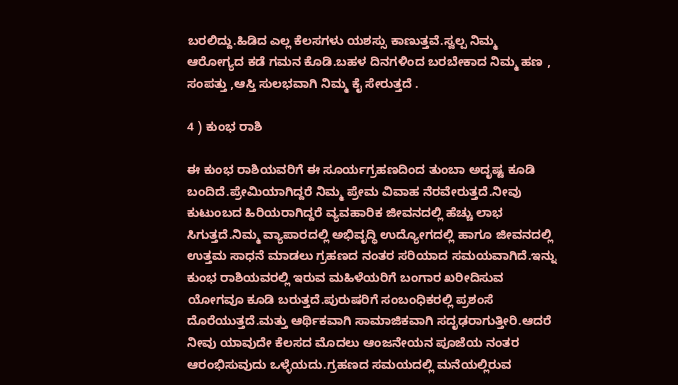ಬರಲಿದ್ದು.ಹಿಡಿದ ಎಲ್ಲ ಕೆಲಸಗಳು ಯಶಸ್ಸು ಕಾಣುತ್ತವೆ.ಸ್ವಲ್ಪ ನಿಮ್ಮ ಆರೋಗ್ಯದ ಕಡೆ ಗಮನ ಕೊಡಿ.ಬಹಳ ದಿನಗಳಿಂದ ಬರಬೇಕಾದ ನಿಮ್ಮ ಹಣ , ಸಂಪತ್ತು ,ಆಸ್ತಿ ಸುಲಭವಾಗಿ ನಿಮ್ಮ ಕೈ ಸೇರುತ್ತದೆ .

4 ) ಕುಂಭ ರಾಶಿ

ಈ ಕುಂಭ ರಾಶಿಯವರಿಗೆ ಈ ಸೂರ್ಯಗ್ರಹಣದಿಂದ ತುಂಬಾ ಅದೃಷ್ಟ ಕೂಡಿ ಬಂದಿದೆ.ಪ್ರೇಮಿಯಾಗಿದ್ದರೆ ನಿಮ್ಮ ಪ್ರೇಮ ವಿವಾಹ ನೆರವೇರುತ್ತದೆ.ನೀವು ಕುಟುಂಬದ ಹಿರಿಯರಾಗಿದ್ದರೆ ವ್ಯವಹಾರಿಕ ಜೀವನದಲ್ಲಿ ಹೆಚ್ಚು ಲಾಭ ಸಿಗುತ್ತದೆ.ನಿಮ್ಮ ವ್ಯಾಪಾರದಲ್ಲಿ ಅಭಿವೃದ್ಧಿ ಉದ್ಯೋಗದಲ್ಲಿ ಹಾಗೂ ಜೀವನದಲ್ಲಿ ಉತ್ತಮ ಸಾಧನೆ ಮಾಡಲು ಗ್ರಹಣದ ನಂತರ ಸರಿಯಾದ ಸಮಯವಾಗಿದೆ.ಇನ್ನು ಕುಂಭ ರಾಶಿಯವರಲ್ಲಿ ಇರುವ ಮಹಿಳೆಯರಿಗೆ ಬಂಗಾರ ಖರೀದಿಸುವ ಯೋಗವೂ ಕೂಡಿ ಬರುತ್ತದೆ.ಪುರುಷರಿಗೆ ಸಂಬಂಧಿಕರಲ್ಲಿ ಪ್ರಶಂಸೆ ದೊರೆಯುತ್ತದೆ.ಮತ್ತು ಆರ್ಥಿಕವಾಗಿ ಸಾಮಾಜಿಕವಾಗಿ ಸದೃಢರಾಗುತ್ತೀರಿ.ಆದರೆ ನೀವು ಯಾವುದೇ ಕೆಲಸದ ಮೊದಲು ಆಂಜನೇಯನ ಪೂಜೆಯ ನಂತರ ಆರಂಭಿಸುವುದು ಒಳ್ಳೆಯದು.ಗ್ರಹಣದ ಸಮಯದಲ್ಲಿ ಮನೆಯಲ್ಲಿರುವ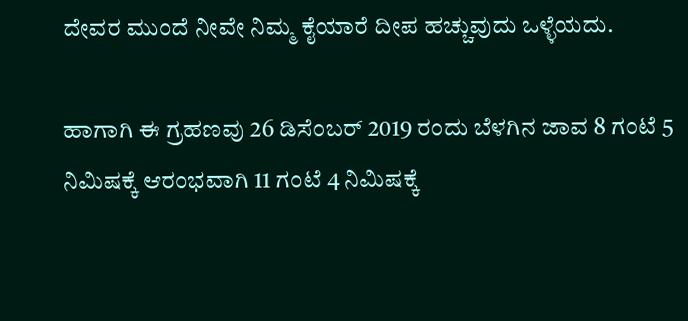ದೇವರ ಮುಂದೆ ನೀವೇ ನಿಮ್ಮ ಕೈಯಾರೆ ದೀಪ ಹಚ್ಚುವುದು ಒಳ್ಳೆಯದು.

ಹಾಗಾಗಿ ಈ ಗ್ರಹಣವು 26 ಡಿಸೆಂಬರ್ 2019 ರಂದು ಬೆಳಗಿನ ಜಾವ 8 ಗಂಟೆ 5 ನಿಮಿಷಕ್ಕೆ ಆರಂಭವಾಗಿ 11 ಗಂಟೆ 4 ನಿಮಿಷಕ್ಕೆ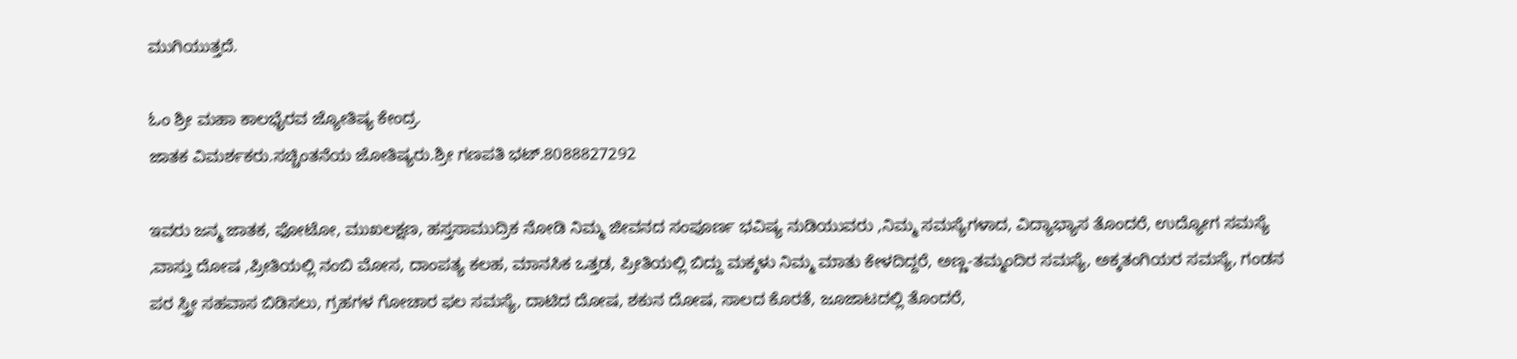ಮುಗಿಯುತ್ತದೆ.

ಓಂ ಶ್ರೀ ಮಹಾ ಕಾಲಭೈರವ ಜ್ಯೋತಿಷ್ಯ ಕೇಂದ್ರ.
ಜಾತಕ ವಿಮರ್ಶಕರು.ಸಚ್ಚಿಂತನೆಯ ಜೋತಿಷ್ಯರು.ಶ್ರೀ ಗಣಪತಿ ಭಟ್.8088827292

ಇವರು ಜನ್ಮ ಜಾತಕ, ಫೋಟೋ, ಮುಖಲಕ್ಷಣ, ಹಸ್ತಸಾಮುದ್ರಿಕ ನೋಡಿ ನಿಮ್ಮ ಜೀವನದ ಸಂಪೂರ್ಣ ಭವಿಷ್ಯ ನುಡಿಯುವರು ,ನಿಮ್ಮ ಸಮಸ್ಯೆಗಳಾದ, ವಿದ್ಯಾಭ್ಯಾಸ ತೊಂದರೆ, ಉದ್ಯೋಗ ಸಮಸ್ಯೆ ,ವಾಸ್ತು ದೋಷ ,ಪ್ರೀತಿಯಲ್ಲಿ ನಂಬಿ ಮೋಸ, ದಾಂಪತ್ಯ ಕಲಹ, ಮಾನಸಿಕ ಒತ್ತಡ, ಪ್ರೀತಿಯಲ್ಲಿ ಬಿದ್ದು ಮಕ್ಕಳು ನಿಮ್ಮ ಮಾತು ಕೇಳದಿದ್ದರೆ, ಅಣ್ಣ-ತಮ್ಮಂದಿರ ಸಮಸ್ಯೆ, ಅಕ್ಕತಂಗಿಯರ ಸಮಸ್ಯೆ, ಗಂಡನ ಪರ ಸ್ತ್ರೀ ಸಹವಾಸ ಬಿಡಿಸಲು, ಗ್ರಹಗಳ ಗೋಚಾರ ಫಲ ಸಮಸ್ಯೆ, ದಾಟಿದ ದೋಷ, ಶಕುನ ದೋಷ, ಸಾಲದ ಕೊರತೆ, ಜೂಜಾಟದಲ್ಲಿ ತೊಂದರೆ,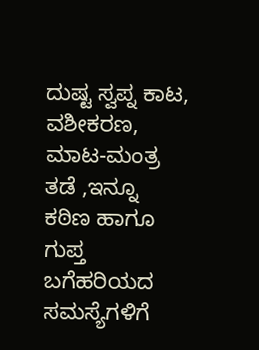ದುಷ್ಟ ಸ್ವಪ್ನ ಕಾಟ, ವಶೀಕರಣ, ಮಾಟ-ಮಂತ್ರ ತಡೆ ,ಇನ್ನೂ ಕಠಿಣ ಹಾಗೂ ಗುಪ್ತ ಬಗೆಹರಿಯದ ಸಮಸ್ಯೆಗಳಿಗೆ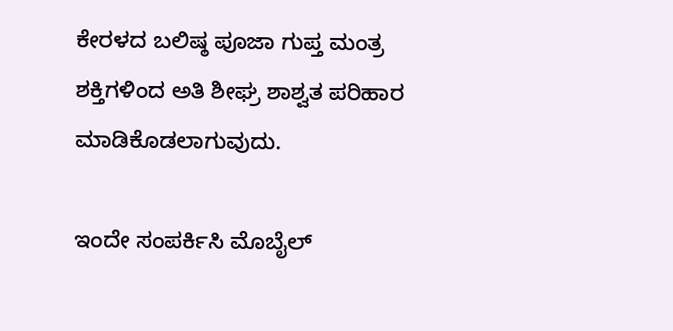ಕೇರಳದ ಬಲಿಷ್ಠ ಪೂಜಾ ಗುಪ್ತ ಮಂತ್ರ ಶಕ್ತಿಗಳಿಂದ ಅತಿ ಶೀಘ್ರ ಶಾಶ್ವತ ಪರಿಹಾರ ಮಾಡಿಕೊಡಲಾಗುವುದು.

ಇಂದೇ ಸಂಪರ್ಕಿಸಿ ಮೊಬೈಲ್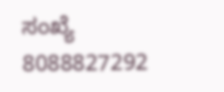ಸಂಖ್ಯೆ 8088827292